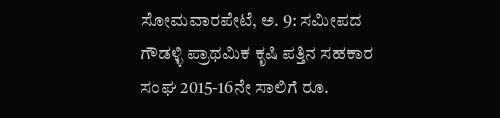ಸೋಮವಾರಪೇಟೆ, ಅ. 9: ಸಮೀಪದ ಗೌಡಳ್ಳಿ ಪ್ರಾಥಮಿಕ ಕೃಷಿ ಪತ್ತಿನ ಸಹಕಾರ ಸಂಘ 2015-16ನೇ ಸಾಲಿಗೆ ರೂ.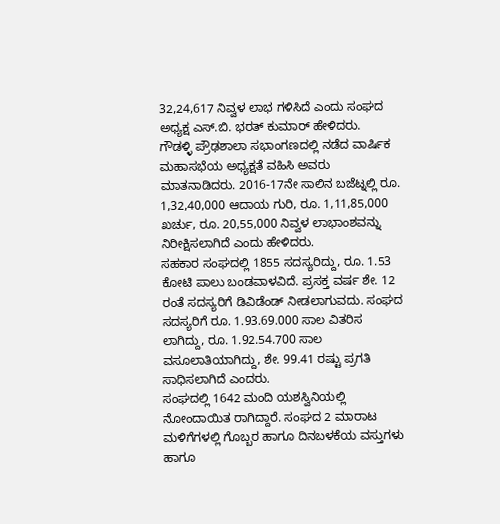32,24,617 ನಿವ್ವಳ ಲಾಭ ಗಳಿಸಿದೆ ಎಂದು ಸಂಘದ ಅಧ್ಯಕ್ಷ ಎಸ್.ಬಿ. ಭರತ್ ಕುಮಾರ್ ಹೇಳಿದರು.
ಗೌಡಳ್ಳಿ ಪ್ರೌಢಶಾಲಾ ಸಭಾಂಗಣದಲ್ಲಿ ನಡೆದ ವಾರ್ಷಿಕ ಮಹಾಸಭೆಯ ಅಧ್ಯಕ್ಷತೆ ವಹಿಸಿ ಅವರು ಮಾತನಾಡಿದರು. 2016-17ನೇ ಸಾಲಿನ ಬಜೆಟ್ನಲ್ಲಿ ರೂ. 1,32,40,000 ಆದಾಯ ಗುರಿ, ರೂ. 1,11,85,000 ಖರ್ಚು, ರೂ. 20,55,000 ನಿವ್ವಳ ಲಾಭಾಂಶವನ್ನು ನಿರೀಕ್ಷಿಸಲಾಗಿದೆ ಎಂದು ಹೇಳಿದರು.
ಸಹಕಾರ ಸಂಘದಲ್ಲಿ 1855 ಸದಸ್ಯರಿದ್ದು, ರೂ. 1.53 ಕೋಟಿ ಪಾಲು ಬಂಡವಾಳವಿದೆ. ಪ್ರಸಕ್ತ ವರ್ಷ ಶೇ. 12 ರಂತೆ ಸದಸ್ಯರಿಗೆ ಡಿವಿಡೆಂಡ್ ನೀಡಲಾಗುವದು. ಸಂಘದ ಸದಸ್ಯರಿಗೆ ರೂ. 1.93.69.000 ಸಾಲ ವಿತರಿಸ ಲಾಗಿದ್ದು, ರೂ. 1.92.54.700 ಸಾಲ ವಸೂಲಾತಿಯಾಗಿದ್ದು, ಶೇ. 99.41 ರಷ್ಟು ಪ್ರಗತಿ ಸಾಧಿಸಲಾಗಿದೆ ಎಂದರು.
ಸಂಘದಲ್ಲಿ 1642 ಮಂದಿ ಯಶಸ್ವಿನಿಯಲ್ಲಿ ನೋಂದಾಯಿತ ರಾಗಿದ್ದಾರೆ. ಸಂಘದ 2 ಮಾರಾಟ ಮಳಿಗೆಗಳಲ್ಲಿ ಗೊಬ್ಬರ ಹಾಗೂ ದಿನಬಳಕೆಯ ವಸ್ತುಗಳು ಹಾಗೂ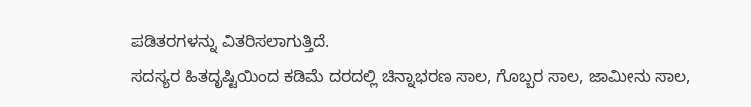ಪಡಿತರಗಳನ್ನು ವಿತರಿಸಲಾಗುತ್ತಿದೆ.
ಸದಸ್ಯರ ಹಿತದೃಷ್ಟಿಯಿಂದ ಕಡಿಮೆ ದರದಲ್ಲಿ ಚಿನ್ನಾಭರಣ ಸಾಲ, ಗೊಬ್ಬರ ಸಾಲ, ಜಾಮೀನು ಸಾಲ,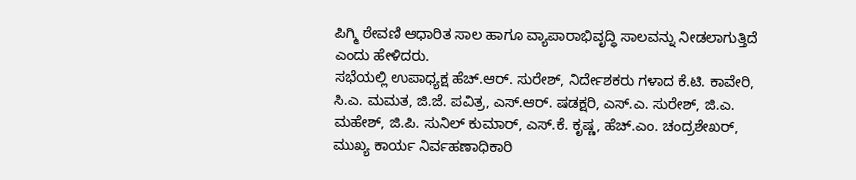ಪಿಗ್ಮಿ ಠೇವಣಿ ಆಧಾರಿತ ಸಾಲ ಹಾಗೂ ವ್ಯಾಪಾರಾಭಿವೃದ್ಧಿ ಸಾಲವನ್ನು ನೀಡಲಾಗುತ್ತಿದೆ ಎಂದು ಹೇಳಿದರು.
ಸಭೆಯಲ್ಲಿ ಉಪಾಧ್ಯಕ್ಷ ಹೆಚ್.ಆರ್. ಸುರೇಶ್, ನಿರ್ದೇಶಕರು ಗಳಾದ ಕೆ.ಟಿ. ಕಾವೇರಿ, ಸಿ.ಎ. ಮಮತ, ಜಿ.ಜೆ. ಪವಿತ್ರ, ಎಸ್.ಆರ್. ಷಡಕ್ಷರಿ, ಎಸ್.ಎ. ಸುರೇಶ್, ಜಿ.ಎ. ಮಹೇಶ್, ಜಿ.ಪಿ. ಸುನಿಲ್ ಕುಮಾರ್, ಎಸ್.ಕೆ. ಕೃಷ್ಣ, ಹೆಚ್.ಎಂ. ಚಂದ್ರಶೇಖರ್, ಮುಖ್ಯ ಕಾರ್ಯ ನಿರ್ವಹಣಾಧಿಕಾರಿ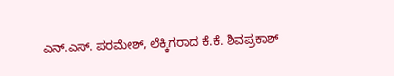ಎನ್.ಎಸ್. ಪರಮೇಶ್, ಲೆಕ್ಕಿಗರಾದ ಕೆ.ಕೆ. ಶಿವಪ್ರಕಾಶ್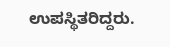ಉಪಸ್ಥಿತರಿದ್ದರು.